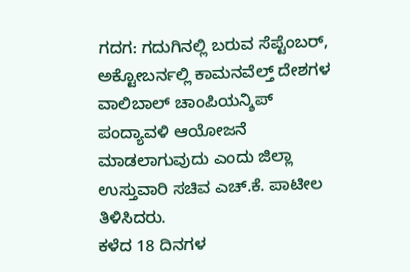ಗದಗ: ಗದುಗಿನಲ್ಲಿ ಬರುವ ಸೆಪ್ಟೆಂಬರ್, ಅಕ್ಟೋಬರ್ನಲ್ಲಿ ಕಾಮನವೆಲ್ತ್ ದೇಶಗಳ ವಾಲಿಬಾಲ್ ಚಾಂಪಿಯನ್ಶಿಪ್ ಪಂದ್ಯಾವಳಿ ಆಯೋಜನೆ ಮಾಡಲಾಗುವುದು ಎಂದು ಜಿಲ್ಲಾ ಉಸ್ತುವಾರಿ ಸಚಿವ ಎಚ್.ಕೆ. ಪಾಟೀಲ ತಿಳಿಸಿದರು.
ಕಳೆದ 18 ದಿನಗಳ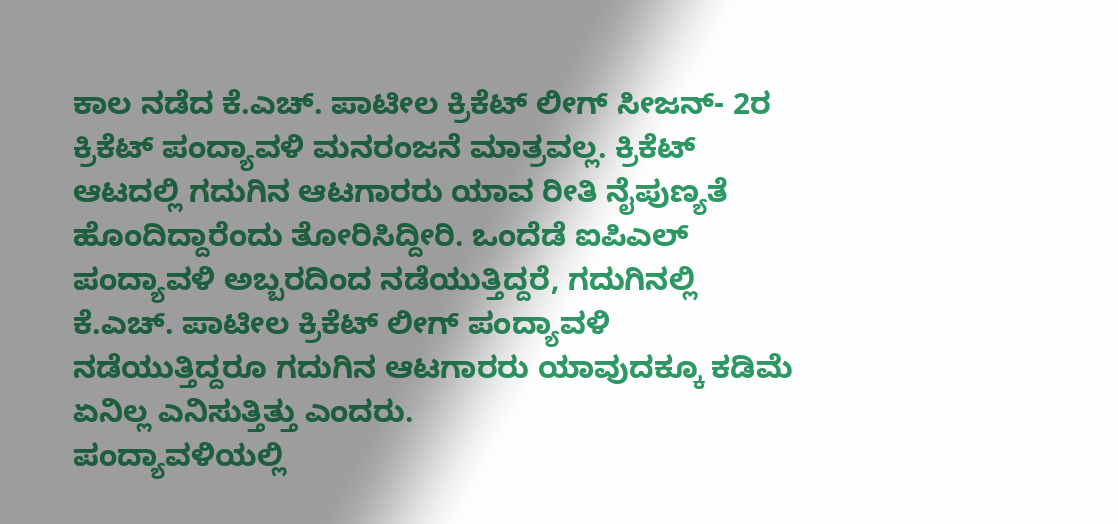ಕಾಲ ನಡೆದ ಕೆ.ಎಚ್. ಪಾಟೀಲ ಕ್ರಿಕೆಟ್ ಲೀಗ್ ಸೀಜನ್- 2ರ ಕ್ರಿಕೆಟ್ ಪಂದ್ಯಾವಳಿ ಮನರಂಜನೆ ಮಾತ್ರವಲ್ಲ. ಕ್ರಿಕೆಟ್ ಆಟದಲ್ಲಿ ಗದುಗಿನ ಆಟಗಾರರು ಯಾವ ರೀತಿ ನೈಪುಣ್ಯತೆ ಹೊಂದಿದ್ದಾರೆಂದು ತೋರಿಸಿದ್ದೀರಿ. ಒಂದೆಡೆ ಐಪಿಎಲ್ ಪಂದ್ಯಾವಳಿ ಅಬ್ಬರದಿಂದ ನಡೆಯುತ್ತಿದ್ದರೆ, ಗದುಗಿನಲ್ಲಿ ಕೆ.ಎಚ್. ಪಾಟೀಲ ಕ್ರಿಕೆಟ್ ಲೀಗ್ ಪಂದ್ಯಾವಳಿ ನಡೆಯುತ್ತಿದ್ದರೂ ಗದುಗಿನ ಆಟಗಾರರು ಯಾವುದಕ್ಕೂ ಕಡಿಮೆ ಏನಿಲ್ಲ ಎನಿಸುತ್ತಿತ್ತು ಎಂದರು.
ಪಂದ್ಯಾವಳಿಯಲ್ಲಿ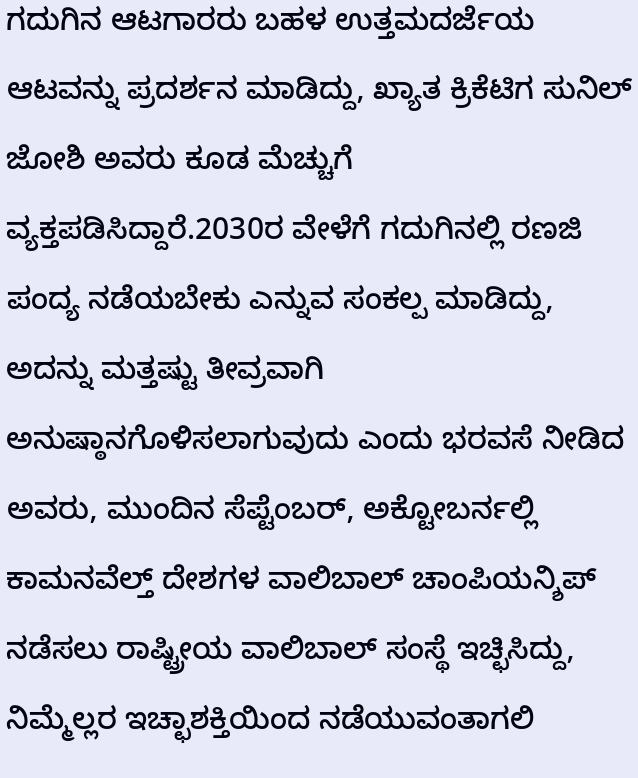ಗದುಗಿನ ಆಟಗಾರರು ಬಹಳ ಉತ್ತಮದರ್ಜೆಯ ಆಟವನ್ನು ಪ್ರದರ್ಶನ ಮಾಡಿದ್ದು, ಖ್ಯಾತ ಕ್ರಿಕೆಟಿಗ ಸುನಿಲ್ ಜೋಶಿ ಅವರು ಕೂಡ ಮೆಚ್ಚುಗೆ ವ್ಯಕ್ತಪಡಿಸಿದ್ದಾರೆ.2030ರ ವೇಳೆಗೆ ಗದುಗಿನಲ್ಲಿ ರಣಜಿ ಪಂದ್ಯ ನಡೆಯಬೇಕು ಎನ್ನುವ ಸಂಕಲ್ಪ ಮಾಡಿದ್ದು, ಅದನ್ನು ಮತ್ತಷ್ಟು ತೀವ್ರವಾಗಿ ಅನುಷ್ಠಾನಗೊಳಿಸಲಾಗುವುದು ಎಂದು ಭರವಸೆ ನೀಡಿದ ಅವರು, ಮುಂದಿನ ಸೆಪ್ಟೆಂಬರ್, ಅಕ್ಟೋಬರ್ನಲ್ಲಿ ಕಾಮನವೆಲ್ತ್ ದೇಶಗಳ ವಾಲಿಬಾಲ್ ಚಾಂಪಿಯನ್ಶಿಪ್ ನಡೆಸಲು ರಾಷ್ಟ್ರೀಯ ವಾಲಿಬಾಲ್ ಸಂಸ್ಥೆ ಇಚ್ಛಿಸಿದ್ದು, ನಿಮ್ಮೆಲ್ಲರ ಇಚ್ಛಾಶಕ್ತಿಯಿಂದ ನಡೆಯುವಂತಾಗಲಿ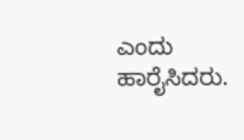ಎಂದು ಹಾರೈಸಿದರು.